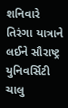શનિવારે તિરંગા યાત્રાને લઈને સૌરાષ્ટ્ર યુનિવર્સિટી ચાલુ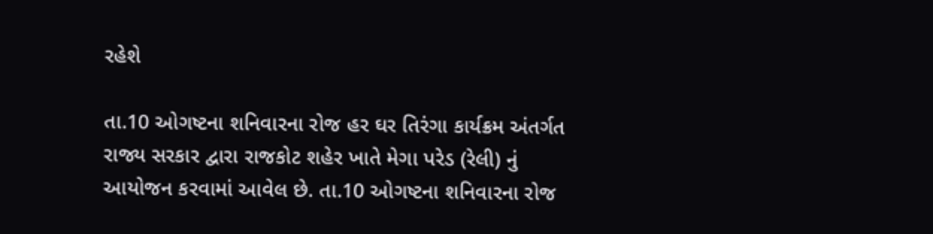રહેશે

તા.10 ઓગષ્ટના શનિવારના રોજ હર ઘર તિરંગા કાર્યક્રમ અંતર્ગત રાજ્ય સરકાર દ્વારા રાજકોટ શહેર ખાતે મેગા પરેડ (રેલી) નું આયોજન કરવામાં આવેલ છે. તા.10 ઓગષ્ટના શનિવારના રોજ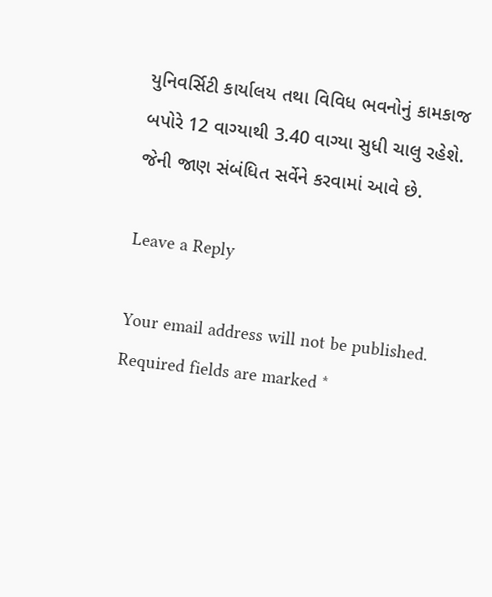યુનિવર્સિટી કાર્યાલય તથા વિવિધ ભવનોનું કામકાજ બપોરે 12 વાગ્યાથી 3.40 વાગ્યા સુધી ચાલુ રહેશે. જેની જાણ સંબંધિત સર્વેને કરવામાં આવે છે.

Leave a Reply

Your email address will not be published. Required fields are marked *